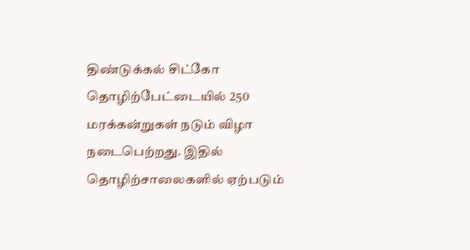திண்டுக்கல் சிட்கோ தொழிற்பேட்டையில் 250 மரக்கன்றுகள் நடும் விழா நடைபெற்றது. இதில் தொழிற்சாலைகளில் ஏற்படும்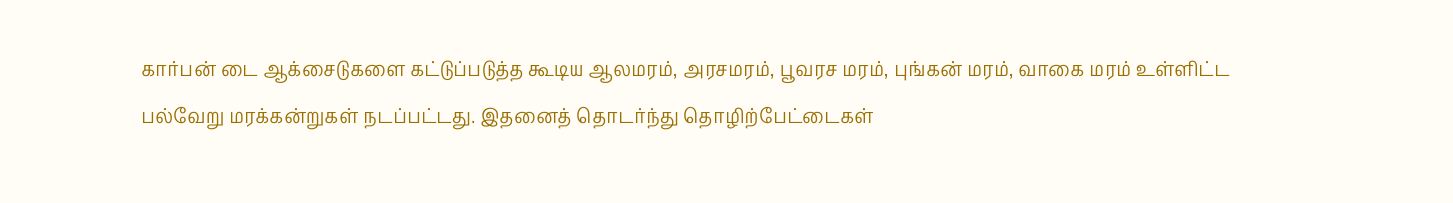கார்பன் டை ஆக்சைடுகளை கட்டுப்படுத்த கூடிய ஆலமரம், அரசமரம், பூவரச மரம், புங்கன் மரம், வாகை மரம் உள்ளிட்ட பல்வேறு மரக்கன்றுகள் நடப்பட்டது. இதனைத் தொடர்ந்து தொழிற்பேட்டைகள்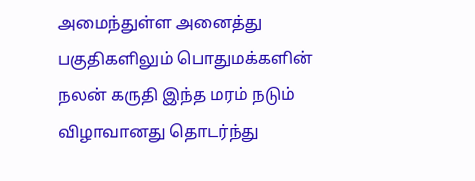அமைந்துள்ள அனைத்து பகுதிகளிலும் பொதுமக்களின் நலன் கருதி இந்த மரம் நடும் விழாவானது தொடர்ந்து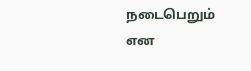நடைபெறும் என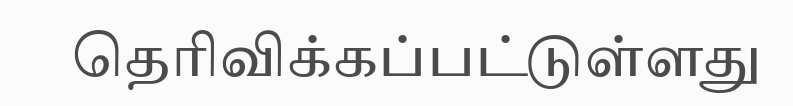தெரிவிக்கப்பட்டுள்ளது